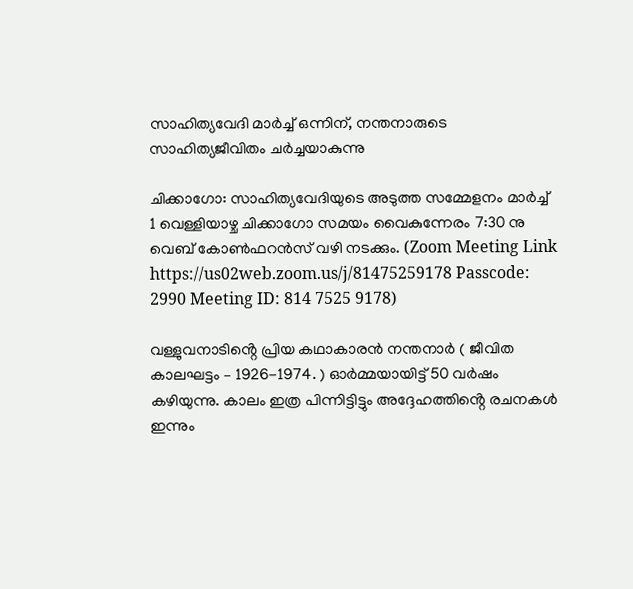സാഹിത്യവേദി മാർച്ച് ഒന്നിന്, നന്തനാരുടെ സാഹിത്യജീവിതം ചർച്ചയാകുന്നു

ചിക്കാഗോ: സാഹിത്യവേദിയുടെ അടുത്ത സമ്മേളനം മാർച്ച് 1 വെള്ളിയാഴ്ച ചിക്കാഗോ സമയം വൈകുന്നേരം 7:30 നു വെബ് കോൺഫറൻസ് വഴി നടക്കും. (Zoom Meeting Link https://us02web.zoom.us/j/81475259178 Passcode: 2990 Meeting ID: 814 7525 9178)

വള്ളുവനാടിൻ്റെ പ്രിയ കഥാകാരൻ നന്തനാർ ( ജീവിത കാലഘട്ടം – 1926-1974. ) ഓർമ്മയായിട്ട് 50 വർഷം കഴിയുന്നു. കാലം ഇത്ര പിന്നിട്ടിട്ടും അദ്ദേഹത്തിൻ്റെ രചനകൾ ഇന്നും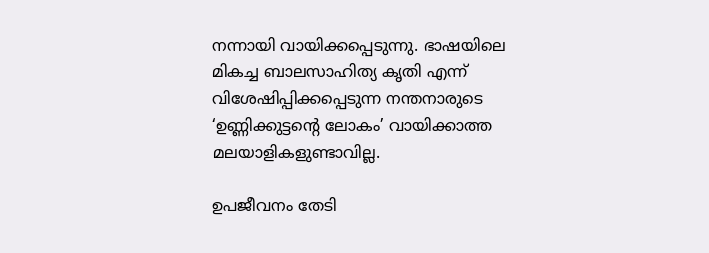നന്നായി വായിക്കപ്പെടുന്നു. ഭാഷയിലെ മികച്ച ബാലസാഹിത്യ കൃതി എന്ന് വിശേഷിപ്പിക്കപ്പെടുന്ന നന്തനാരുടെ ‘ഉണ്ണിക്കുട്ടൻ്റെ ലോകം’ വായിക്കാത്ത മലയാളികളുണ്ടാവില്ല.

ഉപജീവനം തേടി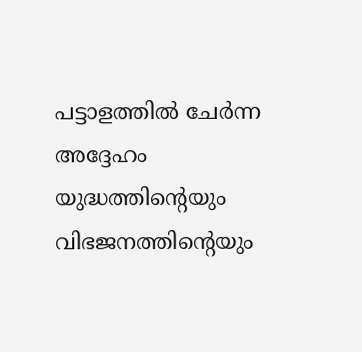പട്ടാളത്തിൽ ചേർന്ന അദ്ദേഹം യുദ്ധത്തിൻ്റെയും വിഭജനത്തിൻ്റെയും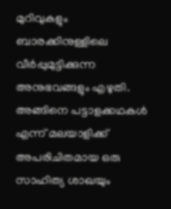മുറിവുകളും ബാരക്കിനുള്ളിലെ വീർപ്പുമുട്ടിക്കുന്ന അനുഭവങ്ങളും എഴുതി. അങ്ങിനെ പട്ടാളക്കഥകൾ എന്ന് മലയാളിക്ക് അപരിചിതമായ ഒരു സാഹിത്യ ശാഖയും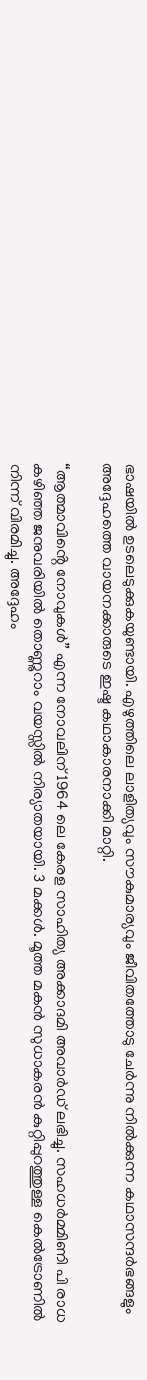ഭാഷയിൽ ഉടലെടുക്കുകയുണ്ടായി. എഴുത്തിലെ ലാളിത്യവും സൗകുമാര്യവും ജീവിതത്തോടു ചേർന്നു നിൽക്കുന്ന കഥാസന്ദർഭങ്ങളും അദ്ദേഹത്തെ വായനക്കാരുടെ ഇഷ്ട കഥാകാരനാക്കി മാറ്റി.

“ആത്മാവിൻ്റെ നോവുകൾ” എന്ന നോവലിന് 1964 ലെ കേരള സാഹിത്യ അക്കാദമി അവാർഡ് ലഭിച്ചു. സഹധർമ്മിണി പി രാധ കഴിഞ്ഞ ജനുവരിയിൽ തൊണ്ണുറാം വയസ്സിൽ നിര്യാതയായി. 3 മക്കൾ. മൂത്ത മകൻ സുധാകരൻ കുറ്റിപ്പുറത്തുള്ള കെൽട്രോണിൽ നിന്ന് വിരമിച്ചു. അദ്ദേഹം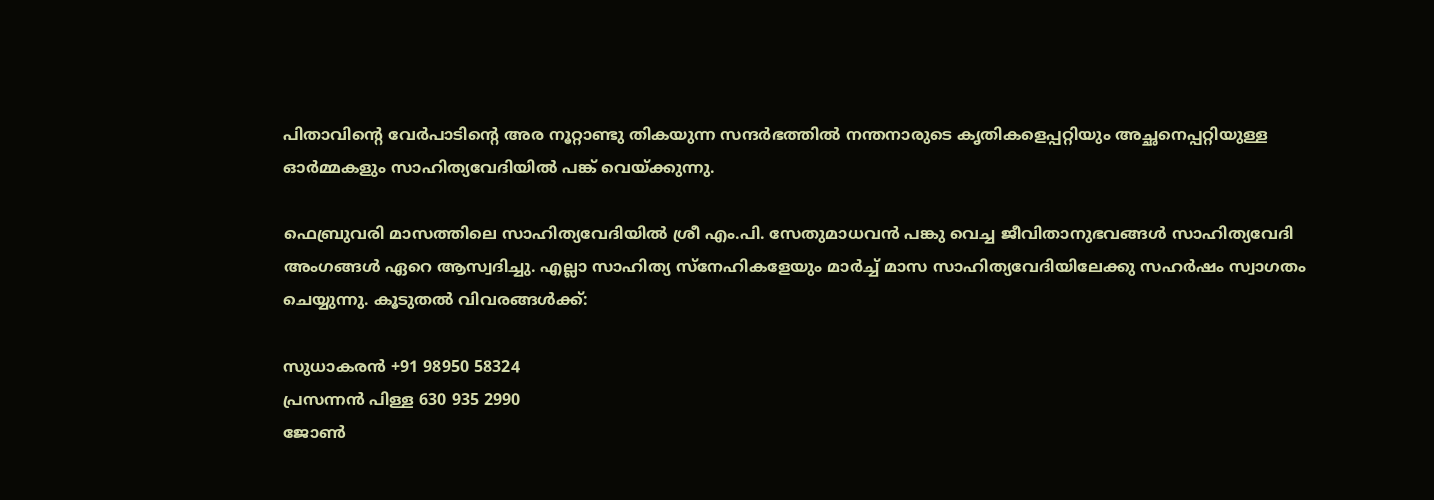പിതാവിന്റെ വേർപാടിന്റെ അര നൂറ്റാണ്ടു തികയുന്ന സന്ദർഭത്തിൽ നന്തനാരുടെ കൃതികളെപ്പറ്റിയും അച്ഛനെപ്പറ്റിയുള്ള ഓർമ്മകളും സാഹിത്യവേദിയിൽ പങ്ക് വെയ്ക്കുന്നു.

ഫെബ്രുവരി മാസത്തിലെ സാഹിത്യവേദിയിൽ ശ്രീ എം.പി. സേതുമാധവന്‍ പങ്കു വെച്ച ജീവിതാനുഭവങ്ങൾ സാഹിത്യവേദി അംഗങ്ങൾ ഏറെ ആസ്വദിച്ചു. എല്ലാ സാഹിത്യ സ്നേഹികളേയും മാർച്ച് മാസ സാഹിത്യവേദിയിലേക്കു സഹർഷം സ്വാഗതം ചെയ്യുന്നു. കൂടുതൽ വിവരങ്ങൾക്ക്:

സുധാകരൻ +91 98950 58324
പ്രസന്നൻ പിള്ള 630 935 2990
ജോൺ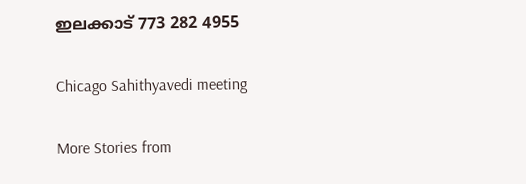ഇലക്കാട് 773 282 4955

Chicago Sahithyavedi meeting

More Stories from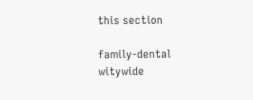this section

family-dental
witywide